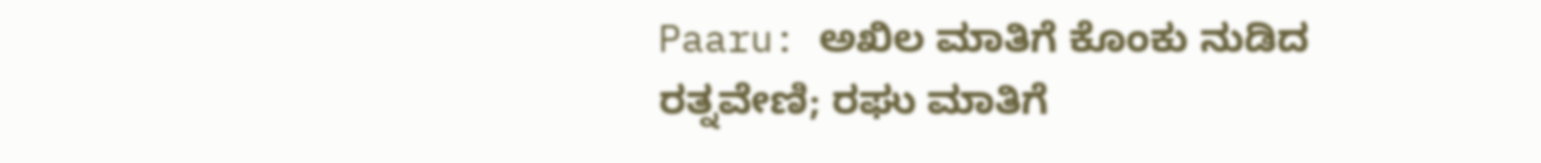Paaru: ಅಖಿಲ ಮಾತಿಗೆ ಕೊಂಕು ನುಡಿದ ರತ್ನವೇಣಿ; ರಘು ಮಾತಿಗೆ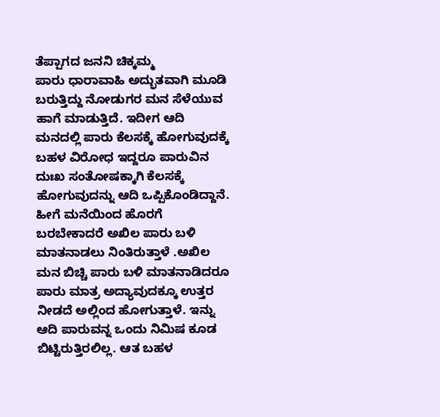ತೆಪ್ಪಾಗದ ಜನನಿ ಚಿಕ್ಕಮ್ಮ
ಪಾರು ಧಾರಾವಾಹಿ ಅದ್ಭುತವಾಗಿ ಮೂಡಿ ಬರುತ್ತಿದ್ದು ನೋಡುಗರ ಮನ ಸೆಳೆಯುವ ಹಾಗೆ ಮಾಡುತ್ತಿದೆ. ಇದೀಗ ಆದಿ ಮನದಲ್ಲಿ ಪಾರು ಕೆಲಸಕ್ಕೆ ಹೋಗುವುದಕ್ಕೆ ಬಹಳ ವಿರೋಧ ಇದ್ದರೂ ಪಾರುವಿನ ದುಃಖ ಸಂತೋಷಕ್ಕಾಗಿ ಕೆಲಸಕ್ಕೆ ಹೋಗುವುದನ್ನು ಆದಿ ಒಪ್ಪಿಕೊಂಡಿದ್ದಾನೆ.
ಹೀಗೆ ಮನೆಯಿಂದ ಹೊರಗೆ ಬರಬೇಕಾದರೆ ಅಖಿಲ ಪಾರು ಬಳಿ ಮಾತನಾಡಲು ನಿಂತಿರುತ್ತಾಳೆ .ಅಖಿಲ ಮನ ಬಿಚ್ಚಿ ಪಾರು ಬಳಿ ಮಾತನಾಡಿದರೂ ಪಾರು ಮಾತ್ರ ಅದ್ಯಾವುದಕ್ಕೂ ಉತ್ತರ ನೀಡದೆ ಅಲ್ಲಿಂದ ಹೋಗುತ್ತಾಳೆ. ಇನ್ನು ಆದಿ ಪಾರುವನ್ನ ಒಂದು ನಿಮಿಷ ಕೂಡ ಬಿಟ್ಟಿರುತ್ತಿರಲಿಲ್ಲ. ಆತ ಬಹಳ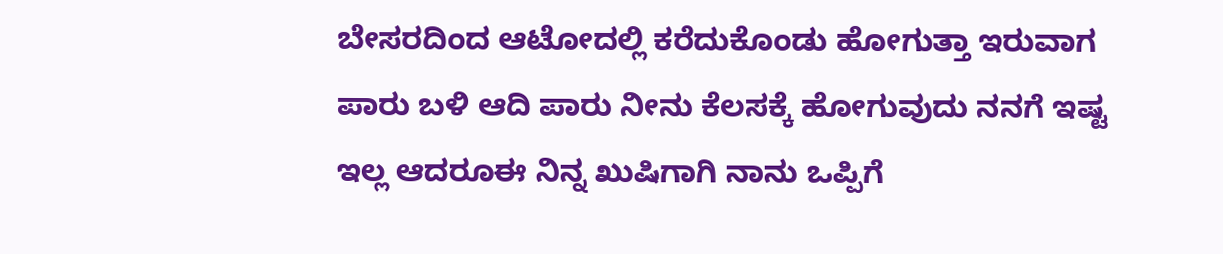ಬೇಸರದಿಂದ ಆಟೋದಲ್ಲಿ ಕರೆದುಕೊಂಡು ಹೋಗುತ್ತಾ ಇರುವಾಗ ಪಾರು ಬಳಿ ಆದಿ ಪಾರು ನೀನು ಕೆಲಸಕ್ಕೆ ಹೋಗುವುದು ನನಗೆ ಇಷ್ಟ ಇಲ್ಲ ಆದರೂಈ ನಿನ್ನ ಖುಷಿಗಾಗಿ ನಾನು ಒಪ್ಪಿಗೆ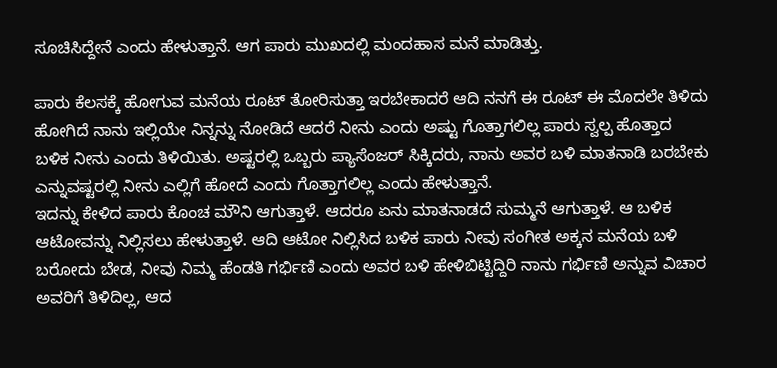ಸೂಚಿಸಿದ್ದೇನೆ ಎಂದು ಹೇಳುತ್ತಾನೆ. ಆಗ ಪಾರು ಮುಖದಲ್ಲಿ ಮಂದಹಾಸ ಮನೆ ಮಾಡಿತ್ತು.

ಪಾರು ಕೆಲಸಕ್ಕೆ ಹೋಗುವ ಮನೆಯ ರೂಟ್ ತೋರಿಸುತ್ತಾ ಇರಬೇಕಾದರೆ ಆದಿ ನನಗೆ ಈ ರೂಟ್ ಈ ಮೊದಲೇ ತಿಳಿದು ಹೋಗಿದೆ ನಾನು ಇಲ್ಲಿಯೇ ನಿನ್ನನ್ನು ನೋಡಿದೆ ಆದರೆ ನೀನು ಎಂದು ಅಷ್ಟು ಗೊತ್ತಾಗಲಿಲ್ಲ ಪಾರು ಸ್ವಲ್ಪ ಹೊತ್ತಾದ ಬಳಿಕ ನೀನು ಎಂದು ತಿಳಿಯಿತು. ಅಷ್ಟರಲ್ಲಿ ಒಬ್ಬರು ಪ್ಯಾಸೆಂಜರ್ ಸಿಕ್ಕಿದರು, ನಾನು ಅವರ ಬಳಿ ಮಾತನಾಡಿ ಬರಬೇಕು ಎನ್ನುವಷ್ಟರಲ್ಲಿ ನೀನು ಎಲ್ಲಿಗೆ ಹೋದೆ ಎಂದು ಗೊತ್ತಾಗಲಿಲ್ಲ ಎಂದು ಹೇಳುತ್ತಾನೆ.
ಇದನ್ನು ಕೇಳಿದ ಪಾರು ಕೊಂಚ ಮೌನಿ ಆಗುತ್ತಾಳೆ. ಆದರೂ ಏನು ಮಾತನಾಡದೆ ಸುಮ್ಮನೆ ಆಗುತ್ತಾಳೆ. ಆ ಬಳಿಕ ಆಟೋವನ್ನು ನಿಲ್ಲಿಸಲು ಹೇಳುತ್ತಾಳೆ. ಆದಿ ಆಟೋ ನಿಲ್ಲಿಸಿದ ಬಳಿಕ ಪಾರು ನೀವು ಸಂಗೀತ ಅಕ್ಕನ ಮನೆಯ ಬಳಿ ಬರೋದು ಬೇಡ, ನೀವು ನಿಮ್ಮ ಹೆಂಡತಿ ಗರ್ಭಿಣಿ ಎಂದು ಅವರ ಬಳಿ ಹೇಳಿಬಿಟ್ಟಿದ್ದಿರಿ ನಾನು ಗರ್ಭಿಣಿ ಅನ್ನುವ ವಿಚಾರ ಅವರಿಗೆ ತಿಳಿದಿಲ್ಲ, ಆದ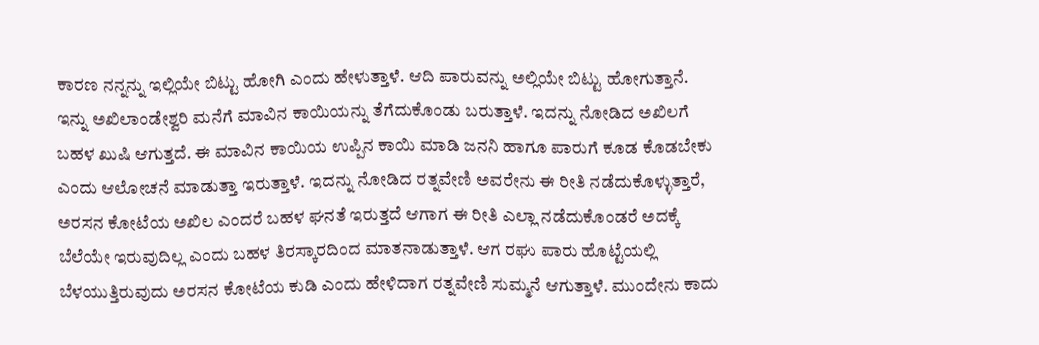ಕಾರಣ ನನ್ನನ್ನು ಇಲ್ಲಿಯೇ ಬಿಟ್ಟು ಹೋಗಿ ಎಂದು ಹೇಳುತ್ತಾಳೆ. ಆದಿ ಪಾರುವನ್ನು ಅಲ್ಲಿಯೇ ಬಿಟ್ಟು ಹೋಗುತ್ತಾನೆ.
ಇನ್ನು ಅಖಿಲಾಂಡೇಶ್ವರಿ ಮನೆಗೆ ಮಾವಿನ ಕಾಯಿಯನ್ನು ತೆಗೆದುಕೊಂಡು ಬರುತ್ತಾಳೆ. ಇದನ್ನು ನೋಡಿದ ಅಖಿಲಗೆ ಬಹಳ ಖುಷಿ ಆಗುತ್ತದೆ. ಈ ಮಾವಿನ ಕಾಯಿಯ ಉಪ್ಪಿನ ಕಾಯಿ ಮಾಡಿ ಜನನಿ ಹಾಗೂ ಪಾರುಗೆ ಕೂಡ ಕೊಡಬೇಕು ಎಂದು ಆಲೋಚನೆ ಮಾಡುತ್ತಾ ಇರುತ್ತಾಳೆ. ಇದನ್ನು ನೋಡಿದ ರತ್ನವೇಣಿ ಅವರೇನು ಈ ರೀತಿ ನಡೆದುಕೊಳ್ಳುತ್ತಾರೆ, ಅರಸನ ಕೋಟೆಯ ಅಖಿಲ ಎಂದರೆ ಬಹಳ ಘನತೆ ಇರುತ್ತದೆ ಆಗಾಗ ಈ ರೀತಿ ಎಲ್ಲಾ ನಡೆದುಕೊಂಡರೆ ಅದಕ್ಕೆ ಬೆಲೆಯೇ ಇರುವುದಿಲ್ಲ ಎಂದು ಬಹಳ ತಿರಸ್ಕಾರದಿಂದ ಮಾತನಾಡುತ್ತಾಳೆ. ಆಗ ರಘು ಪಾರು ಹೊಟ್ಟೆಯಲ್ಲಿ ಬೆಳಯುತ್ತಿರುವುದು ಅರಸನ ಕೋಟೆಯ ಕುಡಿ ಎಂದು ಹೇಳಿದಾಗ ರತ್ನವೇಣಿ ಸುಮ್ಮನೆ ಆಗುತ್ತಾಳೆ. ಮುಂದೇನು ಕಾದು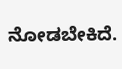ನೋಡಬೇಕಿದೆ.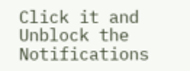Click it and Unblock the Notifications